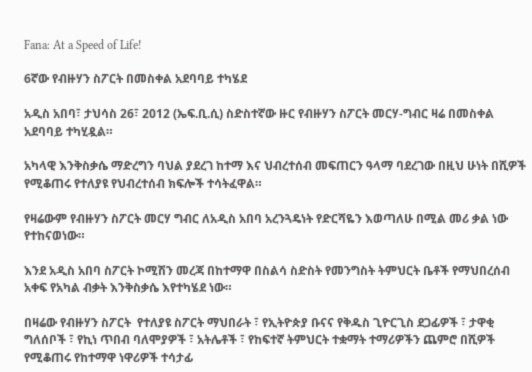Fana: At a Speed of Life!

6ኛው የብዙሃን ስፖርት በመስቀል አደባባይ ተካሄደ

አዲስ አበባ፣ ታህሳስ 26፣ 2012 (ኤፍ.ቢ.ሲ) ስድስተኛው ዙር የብዙሃን ስፖርት መርሃ-ግብር ዛሬ በመስቀል አደባባይ ተካሂዷል።

አካላዊ እንቅስቃሴ ማድረግን ባህል ያደረገ ከተማ እና ህብረተሰብ መፍጠርን ዓላማ ባደረገው በዚህ ሁነት በሺዎች የሚቆጠሩ የተለያዩ የህብረተሰብ ክፍሎች ተሳትፈዋል።

የዛሬውም የብዙሃን ስፖርት መርሃ ግብር ለአዲስ አበባ አረንጓዴነት የድርሻዬን እወጣለሁ በሚል መሪ ቃል ነው የተከናወነው።

እንደ አዲስ አበባ ስፖርት ኮሚሽን መረጃ በከተማዋ በስልሳ ስድስት የመንግስት ትምህርት ቤቶች የማህበረሰብ አቀፍ የአካል ብቃት እንቅስቃሴ እየተካሄደ ነው።

በዛሬው የብዙሃን ስፖርት  የተለያዩ ስፖርት ማህበራት ፣ የኢትዮጵያ ቡናና የቅዱስ ጊዮርጊስ ደጋፊዎች ፣ ታዋቂ ግለሰቦች ፣ የኪነ ጥበብ ባለሞያዎች ፣ አትሌቶች ፣ የከፍተኛ ትምህርት ተቋማት ተማሪዎችን ጨምሮ በሺዎች የሚቆጠሩ የከተማዋ ነዋሪዎች ተሳታፊ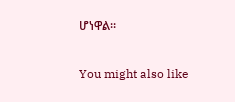ሆነዋል።

You might also like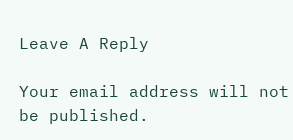Leave A Reply

Your email address will not be published.